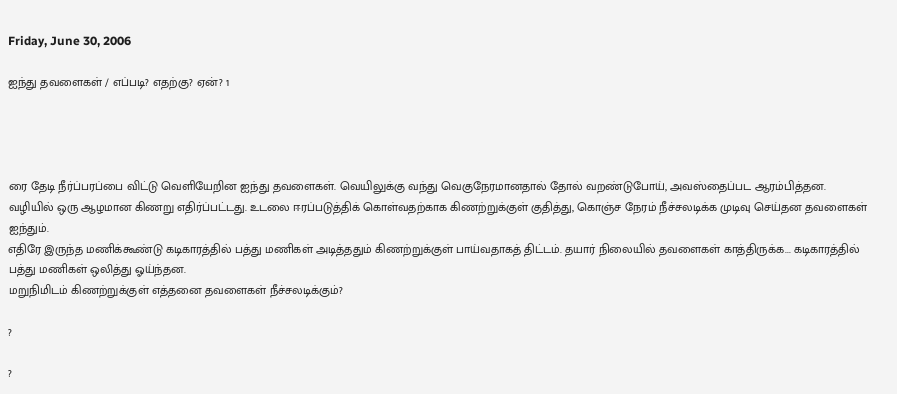Friday, June 30, 2006

ஐந்து தவளைகள் / எப்படி? எதற்கு? ஏன்? 1




ரை தேடி நீர்ப்பரப்பை விட்டு வெளியேறின ஐந்து தவளைகள். வெயிலுக்கு வந்து வெகுநேரமானதால் தோல் வறண்டுபோய், அவஸ்தைப்பட ஆரம்பித்தன.
வழியில் ஒரு ஆழமான கிணறு எதிர்ப்பட்டது. உடலை ஈரப்படுத்திக் கொள்வதற்காக கிணற்றுக்குள் குதித்து, கொஞ்ச நேரம் நீச்சலடிக்க முடிவு செய்தன தவளைகள் ஐந்தும்.
எதிரே இருந்த மணிக்கூண்டு கடிகாரத்தில் பத்து மணிகள் அடித்ததும் கிணற்றுக்குள் பாய்வதாகத் திட்டம். தயார் நிலையில் தவளைகள் காத்திருக்க... கடிகாரத்தில் பத்து மணிகள் ஒலித்து ஓய்ந்தன.
மறுநிமிடம் கிணற்றுக்குள் எத்தனை தவளைகள் நீச்சலடிக்கும்?

?

?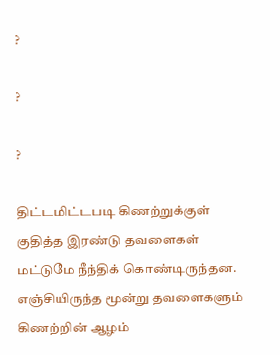?

?

?

திட்டமிட்டபடி கிணற்றுக்குள் குதித்த இரண்டு தவளைகள் மட்டுமே நீந்திக் கொண்டிருந்தன. எஞ்சியிருந்த மூன்று தவளைகளும் கிணற்றின் ஆழம்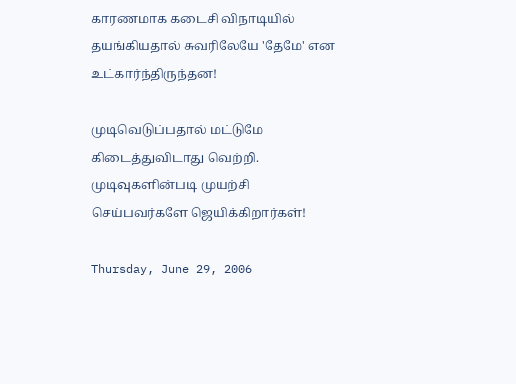காரணமாக கடைசி விநாடியில் தயங்கியதால் சுவரிலேயே 'தேமே' என உட்கார்ந்திருந்தன!

முடிவெடுப்பதால் மட்டுமே கிடைத்துவிடாது வெற்றி. முடிவுகளின்படி முயற்சி செய்பவர்களே ஜெயிக்கிறார்கள்!

Thursday, June 29, 2006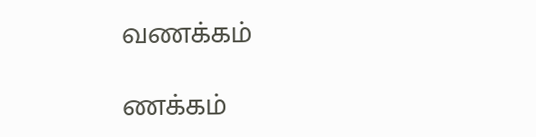வணக்கம்

ணக்கம்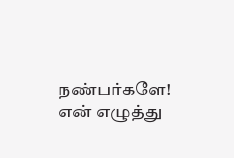நண்பர்களே!
என் எழுத்து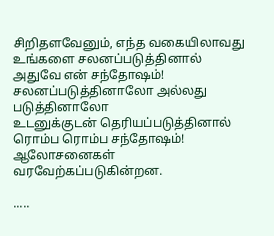சிறிதளவேனும், எந்த வகையிலாவது
உங்களை சலனப்படுத்தினால்
அதுவே என் சந்தோஷம்!
சலனப்படுத்தினாலோ அல்லது படுத்தினாலோ
உடனுக்குடன் தெரியப்படுத்தினால்
ரொம்ப ரொம்ப சந்தோஷம்!
ஆலோசனைகள் வரவேற்கப்படுகின்றன.

.....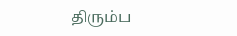திரும்ப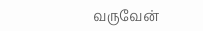வருவேன்